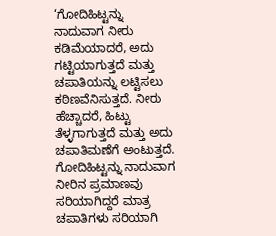‘ಗೋದಿಹಿಟ್ಟನ್ನು ನಾದುವಾಗ ನೀರು ಕಡಿಮೆಯಾದರೆ, ಅದು ಗಟ್ಟಿಯಾಗುತ್ತದೆ ಮತ್ತು ಚಪಾತಿಯನ್ನು ಲಟ್ಟಿಸಲು ಕಠಿಣವೆನಿಸುತ್ತದೆ. ನೀರು ಹೆಚ್ಚಾದರೆ, ಹಿಟ್ಟು ತೆಳ್ಳಗಾಗುತ್ತದೆ ಮತ್ತು ಅದು ಚಪಾತಿಮಣೆಗೆ ಅಂಟುತ್ತದೆ. ಗೋದಿಹಿಟ್ಟನ್ನು ನಾದುವಾಗ ನೀರಿನ ಪ್ರಮಾಣವು ಸರಿಯಾಗಿದ್ದರೆ ಮಾತ್ರ ಚಪಾತಿಗಳು ಸರಿಯಾಗಿ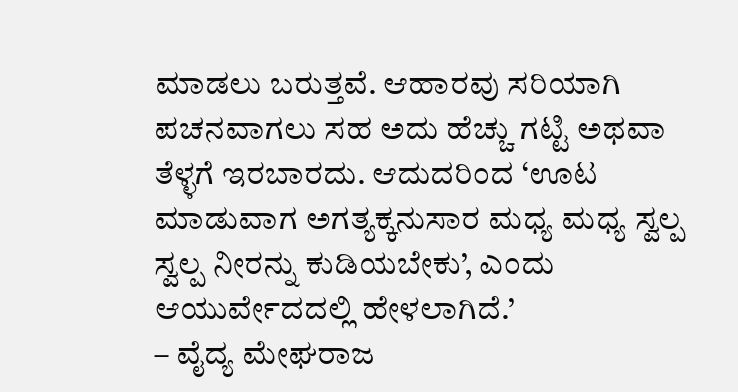ಮಾಡಲು ಬರುತ್ತವೆ. ಆಹಾರವು ಸರಿಯಾಗಿ ಪಚನವಾಗಲು ಸಹ ಅದು ಹೆಚ್ಚು ಗಟ್ಟಿ ಅಥವಾ ತೆಳ್ಳಗೆ ಇರಬಾರದು. ಆದುದರಿಂದ ‘ಊಟ ಮಾಡುವಾಗ ಅಗತ್ಯಕ್ಕನುಸಾರ ಮಧ್ಯ ಮಧ್ಯ ಸ್ವಲ್ಪ ಸ್ವಲ್ಪ ನೀರನ್ನು ಕುಡಿಯಬೇಕು’, ಎಂದು ಆಯುರ್ವೇದದಲ್ಲಿ ಹೇಳಲಾಗಿದೆ.’
– ವೈದ್ಯ ಮೇಘರಾಜ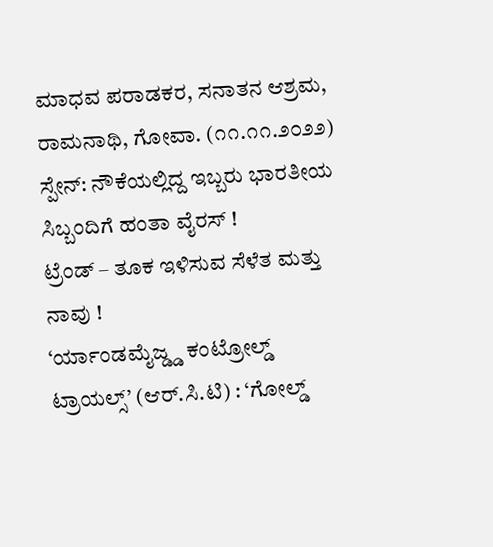ಮಾಧವ ಪರಾಡಕರ, ಸನಾತನ ಆಶ್ರಮ, ರಾಮನಾಥಿ, ಗೋವಾ. (೧೧.೧೧.೨೦೨೨)
ಸ್ಪೇನ್: ನೌಕೆಯಲ್ಲಿದ್ದ ಇಬ್ಬರು ಭಾರತೀಯ ಸಿಬ್ಬಂದಿಗೆ ಹಂತಾ ವೈರಸ್ !
ಟ್ರೆಂಡ್ – ತೂಕ ಇಳಿಸುವ ಸೆಳೆತ ಮತ್ತು ನಾವು !
‘ರ್ಯಾಂಡಮೈಜ್ಡ್ಡ ಕಂಟ್ರೋಲ್ಡ್ ಟ್ರಾಯಲ್ಸ್’ (ಆರ್.ಸಿ.ಟಿ) : ‘ಗೋಲ್ಡ್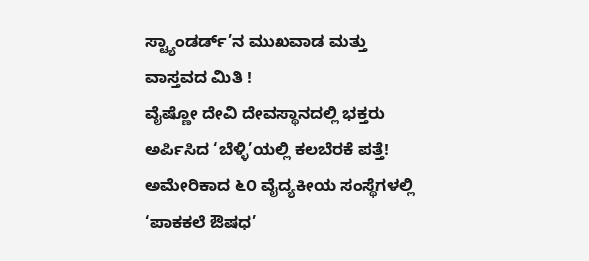ಸ್ಟ್ಯಾಂಡರ್ಡ್’ನ ಮುಖವಾಡ ಮತ್ತು ವಾಸ್ತವದ ಮಿತಿ !
ವೈಷ್ಣೋ ದೇವಿ ದೇವಸ್ಥಾನದಲ್ಲಿ ಭಕ್ತರು ಅರ್ಪಿಸಿದ ‘ಬೆಳ್ಳಿ’ಯಲ್ಲಿ ಕಲಬೆರಕೆ ಪತ್ತೆ!
ಅಮೇರಿಕಾದ ೬೦ ವೈದ್ಯಕೀಯ ಸಂಸ್ಥೆಗಳಲ್ಲಿ ‘ಪಾಕಕಲೆ ಔಷಧ’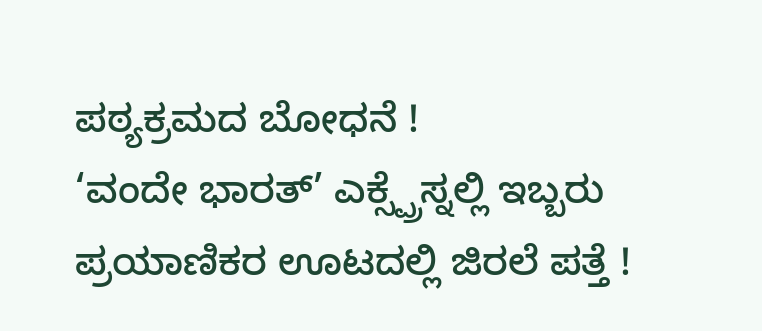ಪಠ್ಯಕ್ರಮದ ಬೋಧನೆ !
‘ವಂದೇ ಭಾರತ್’ ಎಕ್ಸ್ಪ್ರೆಸ್ನಲ್ಲಿ ಇಬ್ಬರು ಪ್ರಯಾಣಿಕರ ಊಟದಲ್ಲಿ ಜಿರಲೆ ಪತ್ತೆ !